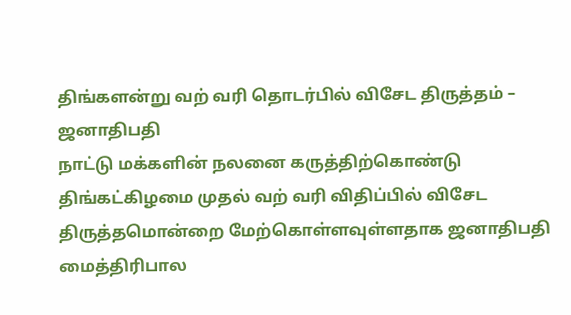திங்களன்று வற் வரி தொடர்பில் விசேட திருத்தம் – ஜனாதிபதி
நாட்டு மக்களின் நலனை கருத்திற்கொண்டு திங்கட்கிழமை முதல் வற் வரி விதிப்பில் விசேட திருத்தமொன்றை மேற்கொள்ளவுள்ளதாக ஜனாதிபதி மைத்திரிபால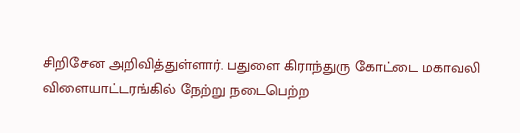சிறிசேன அறிவித்துள்ளார். பதுளை கிராந்துரு கோட்டை மகாவலி விளையாட்டரங்கில் நேற்று நடைபெற்ற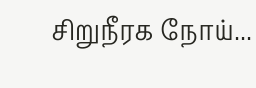சிறுநீரக நோய்...